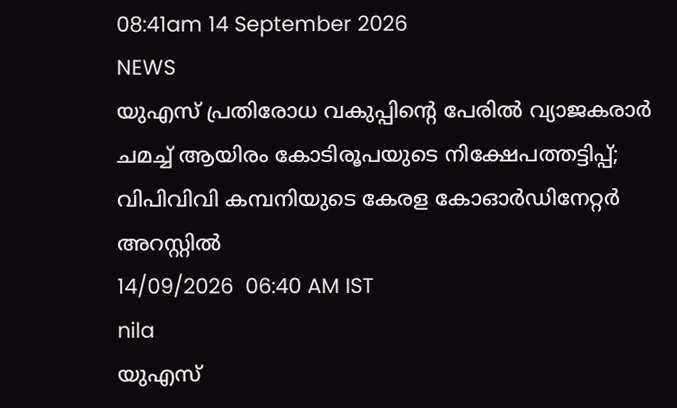08:41am 14 September 2026
NEWS
യുഎസ് പ്രതിരോധ വകുപ്പിന്റെ പേരിൽ വ്യാജകരാർ ചമച്ച് ആയിരം കോടിരൂപയുടെ നിക്ഷേപത്തട്ടിപ്പ്; വിപിവിവി കമ്പനിയുടെ കേരള കോഓർഡിനേറ്റർ അറസ്റ്റിൽ
14/09/2026  06:40 AM IST
nila
യുഎസ്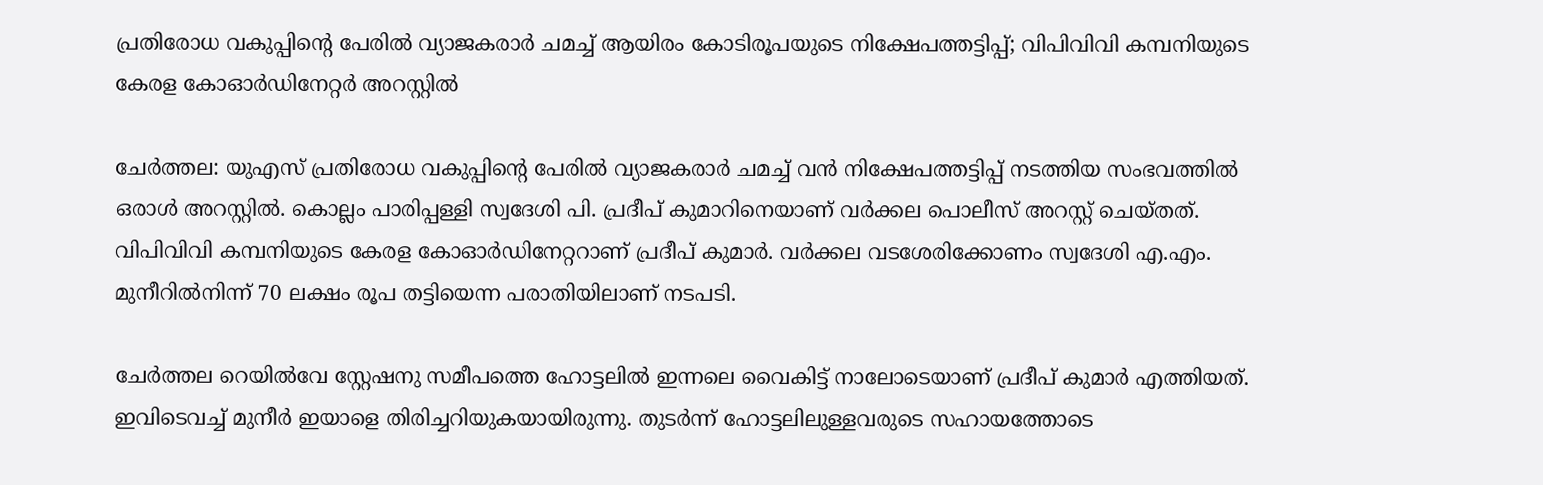പ്രതിരോധ വകുപ്പിന്റെ പേരിൽ വ്യാജകരാർ ചമച്ച് ആയിരം കോടിരൂപയുടെ നിക്ഷേപത്തട്ടിപ്പ്; വിപിവിവി കമ്പനിയുടെ കേരള കോഓർഡിനേറ്റർ അറസ്റ്റിൽ

ചേർത്തല: യുഎസ് പ്രതിരോധ വകുപ്പിന്റെ പേരിൽ വ്യാജകരാർ ചമച്ച് വൻ നിക്ഷേപത്തട്ടിപ്പ് നടത്തിയ സംഭവത്തിൽ ഒരാൾ അറസ്റ്റിൽ. കൊല്ലം പാരിപ്പള്ളി സ്വദേശി പി. പ്രദീപ് കുമാറിനെയാണ് വർക്കല പൊലീസ് അറസ്റ്റ് ചെയ്തത്. വിപിവിവി കമ്പനിയുടെ കേരള കോഓർഡിനേറ്ററാണ് പ്രദീപ് കുമാർ. വർക്കല വടശേരിക്കോണം സ്വദേശി എ.എം. മുനീറിൽനിന്ന് 70 ലക്ഷം രൂപ തട്ടിയെന്ന പരാതിയിലാണ് നടപടി.

ചേർത്തല റെയിൽവേ സ്റ്റേഷനു സമീപത്തെ ഹോട്ടലിൽ ഇന്നലെ വൈകിട്ട് നാലോടെയാണ് പ്രദീപ് കുമാർ എത്തിയത്. ഇവിടെവച്ച് മുനീർ ഇയാളെ തിരിച്ചറിയുകയായിരുന്നു. തുടർന്ന് ഹോട്ടലിലുള്ളവരുടെ സഹായത്തോടെ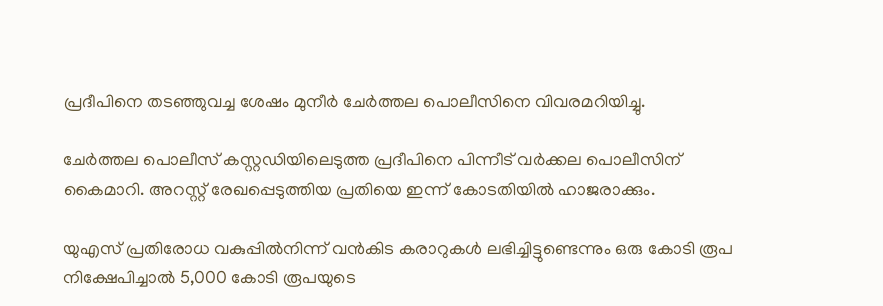പ്രദീപിനെ തടഞ്ഞുവച്ച ശേഷം മുനീർ ചേർത്തല പൊലീസിനെ വിവരമറിയിച്ചു.

ചേർത്തല പൊലീസ് കസ്റ്റഡിയിലെടുത്ത പ്രദീപിനെ പിന്നീട് വർക്കല പൊലീസിന് കൈമാറി. അറസ്റ്റ് രേഖപ്പെടുത്തിയ പ്രതിയെ ഇന്ന് കോടതിയിൽ ഹാജരാക്കും.

യുഎസ് പ്രതിരോധ വകുപ്പിൽനിന്ന് വൻകിട കരാറുകൾ ലഭിച്ചിട്ടുണ്ടെന്നും ഒരു കോടി രൂപ നിക്ഷേപിച്ചാൽ 5,000 കോടി രൂപയുടെ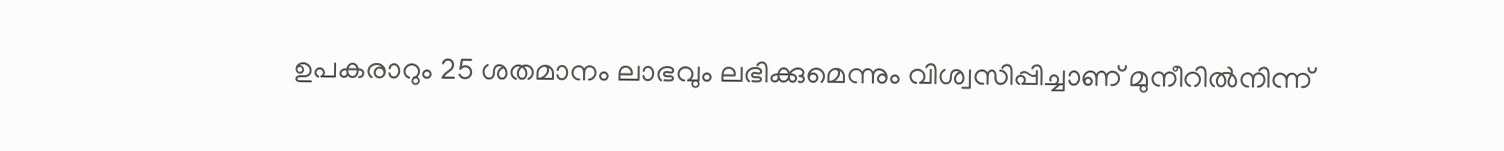ഉപകരാറും 25 ശതമാനം ലാഭവും ലഭിക്കുമെന്നും വിശ്വസിപ്പിച്ചാണ് മുനീറിൽനിന്ന്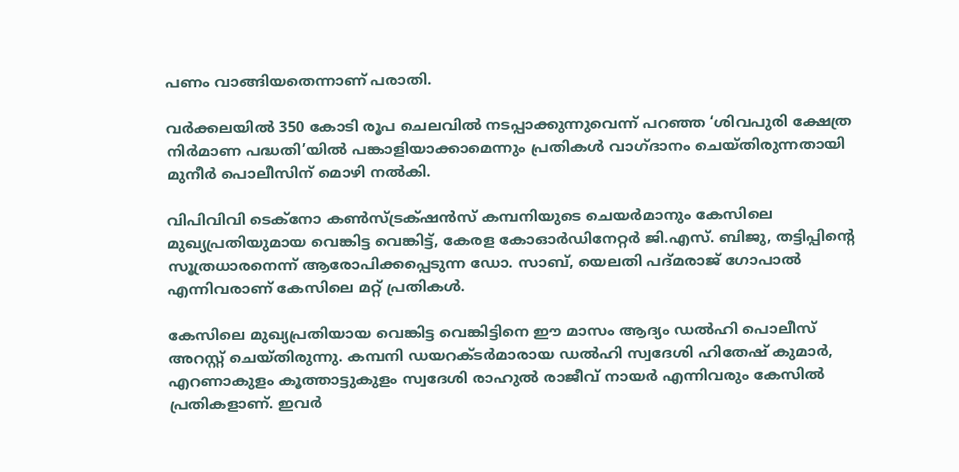പണം വാങ്ങിയതെന്നാണ് പരാതി.

വർക്കലയിൽ 350 കോടി രൂപ ചെലവിൽ നടപ്പാക്കുന്നുവെന്ന് പറഞ്ഞ ‘ശിവപുരി ക്ഷേത്ര നിർമാണ പദ്ധതി’യിൽ പങ്കാളിയാക്കാമെന്നും പ്രതികൾ വാഗ്ദാനം ചെയ്തിരുന്നതായി മുനീർ പൊലീസിന് മൊഴി നൽകി.

വിപിവിവി ടെക്നോ കൺസ്ട്രക്‌ഷൻസ് കമ്പനിയുടെ ചെയർമാനും കേസിലെ മുഖ്യപ്രതിയുമായ വെങ്കിട്ട വെങ്കിട്ട്, കേരള കോഓർഡിനേറ്റർ ജി.എസ്. ബിജു, തട്ടിപ്പിന്റെ സൂത്രധാരനെന്ന് ആരോപിക്കപ്പെടുന്ന ഡോ. സാബ്, യെലതി പദ്മരാജ് ഗോപാൽ എന്നിവരാണ് കേസിലെ മറ്റ് പ്രതികൾ.

കേസിലെ മുഖ്യപ്രതിയായ വെങ്കിട്ട വെങ്കിട്ടിനെ ഈ മാസം ആദ്യം ഡൽഹി പൊലീസ് അറസ്റ്റ് ചെയ്തിരുന്നു. കമ്പനി ഡയറക്ടർമാരായ ഡൽഹി സ്വദേശി ഹിതേഷ് കുമാർ, എറണാകുളം കൂത്താട്ടുകുളം സ്വദേശി രാഹുൽ രാജീവ് നായർ എന്നിവരും കേസിൽ പ്രതികളാണ്. ഇവർ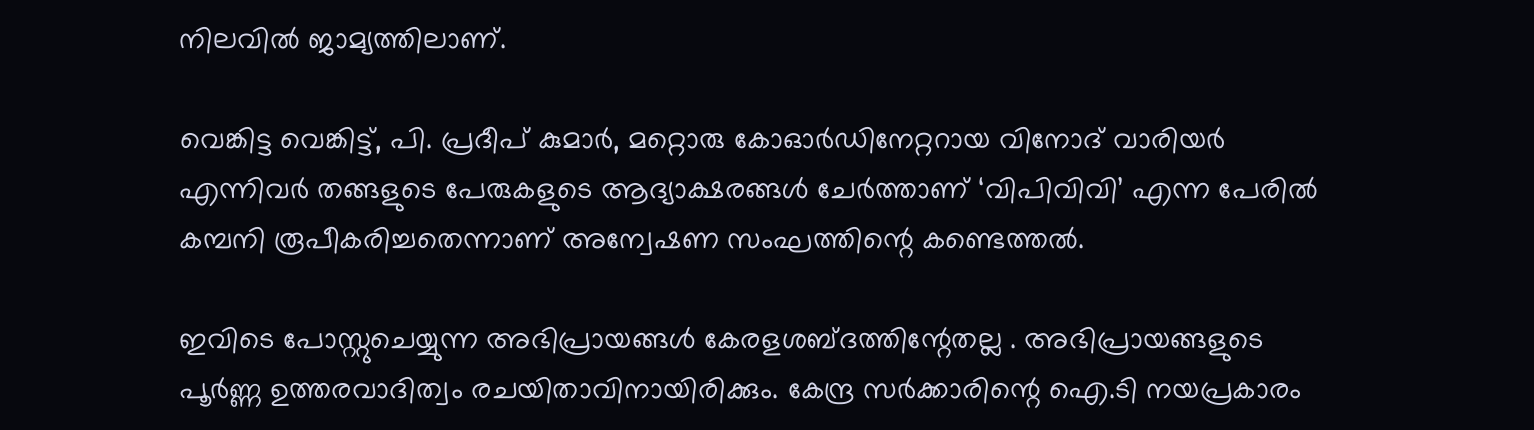നിലവിൽ ജാമ്യത്തിലാണ്.

വെങ്കിട്ട വെങ്കിട്ട്, പി. പ്രദീപ് കുമാർ, മറ്റൊരു കോഓർഡിനേറ്ററായ വിനോദ് വാരിയർ എന്നിവർ തങ്ങളുടെ പേരുകളുടെ ആദ്യാക്ഷരങ്ങൾ ചേർത്താണ് ‘വിപിവിവി’ എന്ന പേരിൽ കമ്പനി രൂപീകരിച്ചതെന്നാണ് അന്വേഷണ സംഘത്തിന്റെ കണ്ടെത്തൽ.

ഇവിടെ പോസ്റ്റുചെയ്യുന്ന അഭിപ്രായങ്ങള്‍ കേരളശബ്‌ദത്തിന്റേതല്ല . അഭിപ്രായങ്ങളുടെ പൂര്‍ണ്ണ ഉത്തരവാദിത്വം രചയിതാവിനായിരിക്കും. കേന്ദ്ര സർക്കാരിന്റെ ഐ.ടി നയപ്രകാരം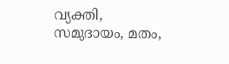വ്യക്തി, സമുദായം, മതം,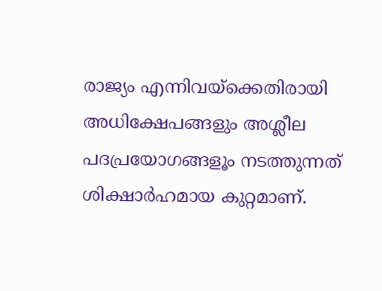രാജ്യം എന്നിവയ്ക്കെതിരായി അധിക്ഷേപങ്ങളും അശ്ലീല പദപ്രയോഗങ്ങളൂം നടത്തുന്നത് ശിക്ഷാര്‍ഹമായ കുറ്റമാണ്.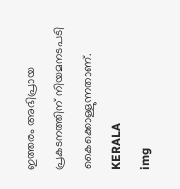ഇത്തരം അഭിപ്രായ പ്രകടനത്തിന് നിയമനടപടി കൈക്കൊള്ളുന്നതാണ്.
KERALA
img